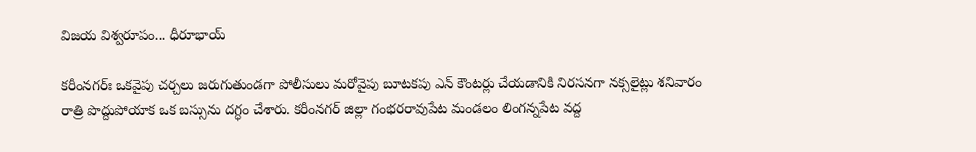విజయ విశ్వరూపం... ధీరూభాయ్‌

కరీంనగర్‌ః ఒకవైపు చర్చలు జరుగుతుండగా పోలీసులు మరోవైపు బూటకపు ఎన్‌ కౌంటర్లు చేయడానికి నిరసనగా నక్సలైట్లు శనివారం రాత్రి పొద్దుపోయాక ఒక బస్సును దగ్ధం చేశారు. కరీంనగర్‌ జిల్లా గంభరరావుపేట మండలం లింగన్నపేట వద్ద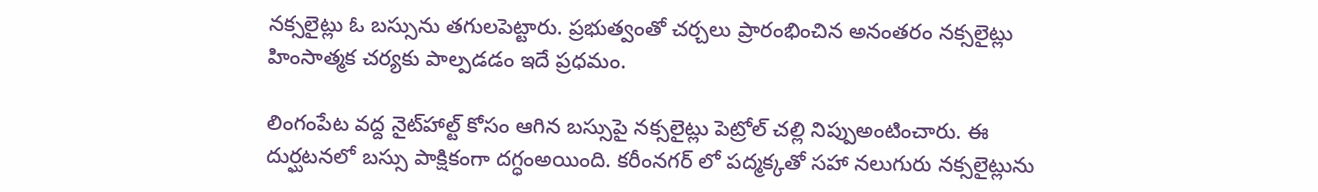నక్సలైట్లు ఓ బస్సును తగులపెట్టారు. ప్రభుత్వంతో చర్చలు ప్రారంభించిన అనంతరం నక్సలైట్లు హింసాత్మక చర్యకు పాల్పడడం ఇదే ప్రధమం.

లింగంపేట వద్ద నైట్‌హాల్ట్‌ కోసం ఆగిన బస్సుపై నక్సలైట్లు పెట్రోల్‌ చల్లి నిప్పుఅంటించారు. ఈ దుర్ఘటనలో బస్సు పాక్షికంగా దగ్ధంఅయింది. కరీంనగర్‌ లో పద్మక్కతో సహా నలుగురు నక్సలైట్లును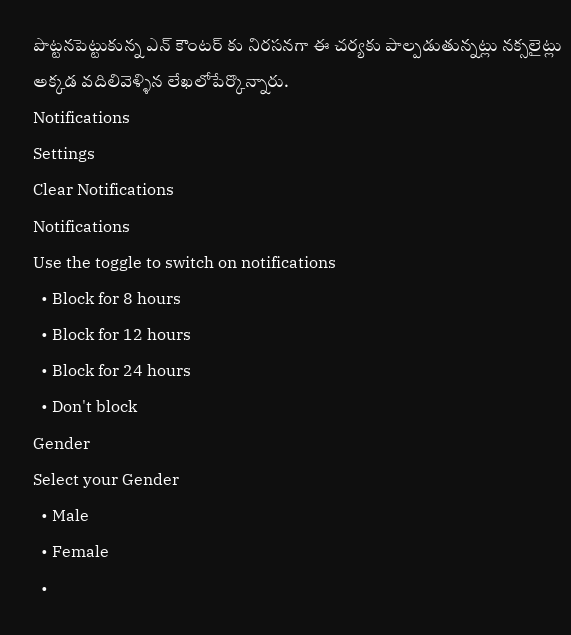పొట్టనపెట్టుకున్న ఎన్‌ కౌంటర్‌ కు నిరసనగా ఈ చర్యకు పాల్పడుతున్నట్లు నక్సలైట్లు అక్కడ వదిలివెళ్ళిన లేఖలోపేర్కొన్నారు.
Notifications
Settings
Clear Notifications
Notifications
Use the toggle to switch on notifications
  • Block for 8 hours
  • Block for 12 hours
  • Block for 24 hours
  • Don't block
Gender
Select your Gender
  • Male
  • Female
  •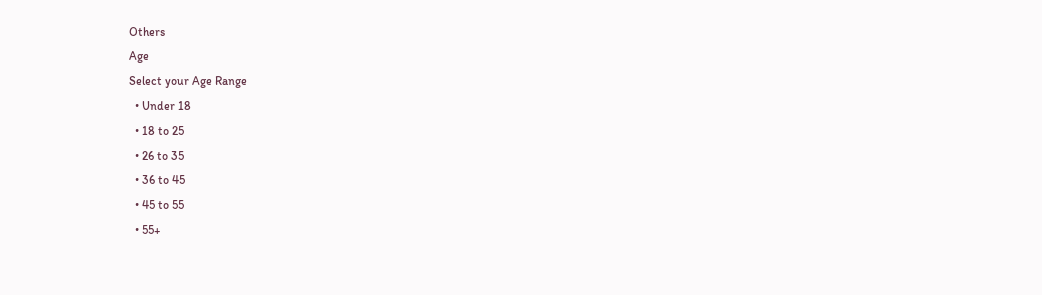Others
Age
Select your Age Range
  • Under 18
  • 18 to 25
  • 26 to 35
  • 36 to 45
  • 45 to 55
  • 55+